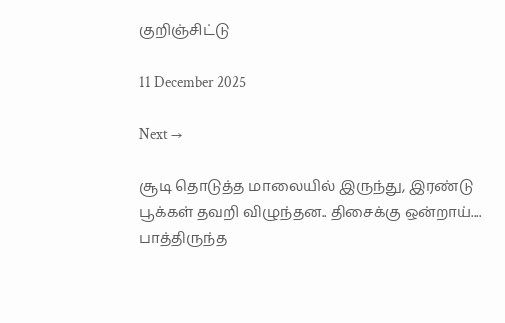குறிஞ்சிட்டு

11 December 2025

Next →

சூடி தொடுத்த மாலையில் இருந்து, இரண்டு பூக்கள் தவறி விழுந்தன.. திசைக்கு ஒன்றாய்.... பாத்திருந்த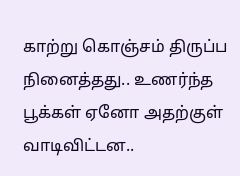காற்று கொஞ்சம் திருப்ப நினைத்தது.. உணர்ந்த பூக்கள் ஏனோ அதற்குள் வாடிவிட்டன..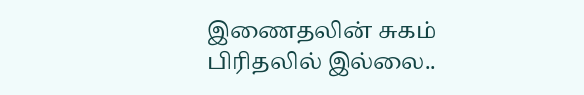இணைதலின் சுகம் பிரிதலில் இல்லை..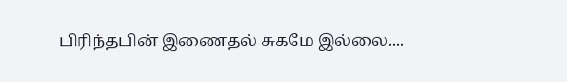பிரிந்தபின் இணைதல் சுகமே இல்லை....